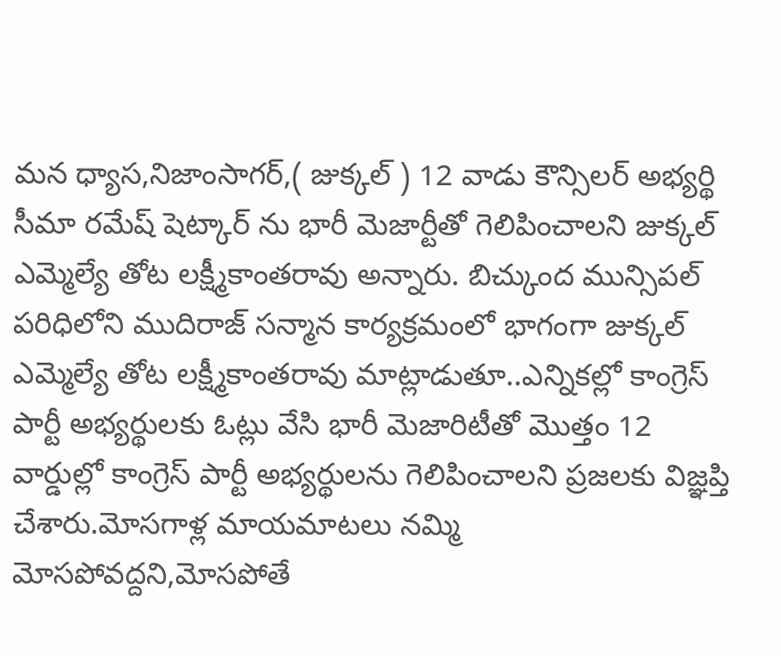మన ధ్యాస,నిజాంసాగర్,( జుక్కల్ ) 12 వాడు కౌన్సిలర్ అభ్యర్థి సీమా రమేష్ షెట్కార్ ను భారీ మెజార్టీతో గెలిపించాలని జుక్కల్ ఎమ్మెల్యే తోట లక్ష్మీకాంతరావు అన్నారు. బిచ్కుంద మున్సిపల్ పరిధిలోని ముదిరాజ్ సన్మాన కార్యక్రమంలో భాగంగా జుక్కల్ ఎమ్మెల్యే తోట లక్ష్మీకాంతరావు మాట్లాడుతూ..ఎన్నికల్లో కాంగ్రెస్ పార్టీ అభ్యర్థులకు ఓట్లు వేసి భారీ మెజారిటీతో మొత్తం 12 వార్డుల్లో కాంగ్రెస్ పార్టీ అభ్యర్థులను గెలిపించాలని ప్రజలకు విజ్ఞప్తి చేశారు.మోసగాళ్ల మాయమాటలు నమ్మి మోసపోవద్దని,మోసపోతే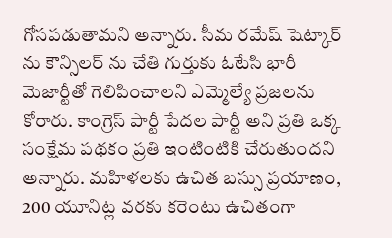గోసపడుతామని అన్నారు. సీమ రమేష్ షెట్కార్ ను కౌన్సిలర్ ను చేతి గుర్తుకు ఓటేసి భారీ మెజార్టీతో గెలిపించాలని ఎమ్మెల్యే ప్రజలను కోరారు. కాంగ్రెస్ పార్టీ పేదల పార్టీ అని ప్రతి ఒక్క సంక్షేమ పథకం ప్రతి ఇంటింటికి చేరుతుందని అన్నారు. మహిళలకు ఉచిత బస్సు ప్రయాణం, 200 యూనిట్ల వరకు కరెంటు ఉచితంగా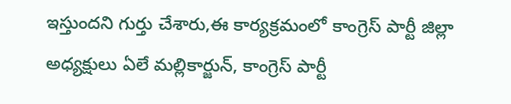ఇస్తుందని గుర్తు చేశారు,ఈ కార్యక్రమంలో కాంగ్రెస్ పార్టీ జిల్లా అధ్యక్షులు ఏలే మల్లికార్జున్, కాంగ్రెస్ పార్టీ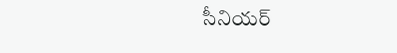సీనియర్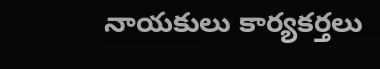నాయకులు కార్యకర్తలు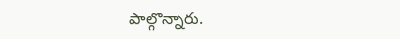పాల్గొన్నారు.